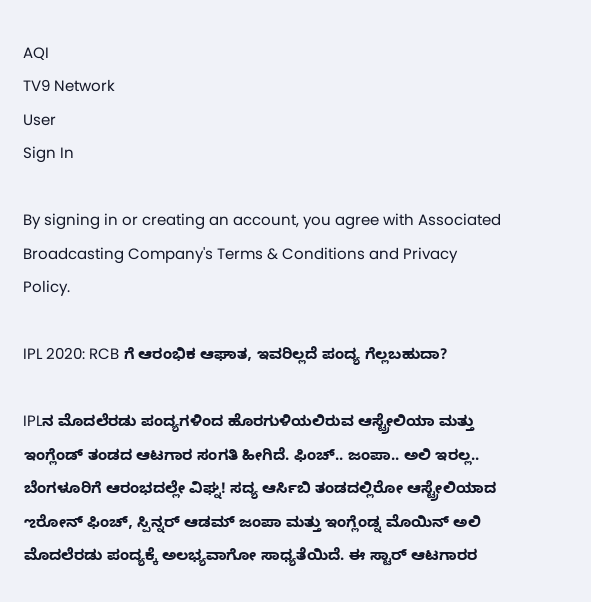AQI
TV9 Network
User
Sign In

By signing in or creating an account, you agree with Associated Broadcasting Company's Terms & Conditions and Privacy Policy.

IPL 2020: RCB ಗೆ ಆರಂಭಿಕ ಆಘಾತ, ಇವರಿಲ್ಲದೆ ಪಂದ್ಯ ಗೆಲ್ಲಬಹುದಾ?

IPLನ ಮೊದಲೆರಡು ಪಂದ್ಯಗಳಿಂದ ಹೊರಗುಳಿಯಲಿರುವ ಆಸ್ಟ್ರೇಲಿಯಾ ಮತ್ತು ಇಂಗ್ಲೆಂಡ್ ತಂಡದ ಆಟಗಾರ ಸಂಗತಿ ಹೀಗಿದೆ. ಫಿಂಚ್.. ಜಂಪಾ.. ಅಲಿ ಇರಲ್ಲ.. ಬೆಂಗಳೂರಿಗೆ ಆರಂಭದಲ್ಲೇ ವಿಘ್ನ! ಸದ್ಯ ಆರ್ಸಿಬಿ ತಂಡದಲ್ಲಿರೋ ಆಸ್ಟ್ರೇಲಿಯಾದ ಌರೋನ್ ಫಿಂಚ್, ಸ್ಪಿನ್ನರ್ ಆಡಮ್ ಜಂಪಾ ಮತ್ತು ಇಂಗ್ಲೆಂಡ್ನ ಮೊಯಿನ್ ಅಲಿ ಮೊದಲೆರಡು ಪಂದ್ಯಕ್ಕೆ ಅಲಭ್ಯವಾಗೋ ಸಾಧ್ಯತೆಯಿದೆ. ಈ ಸ್ಟಾರ್ ಆಟಗಾರರ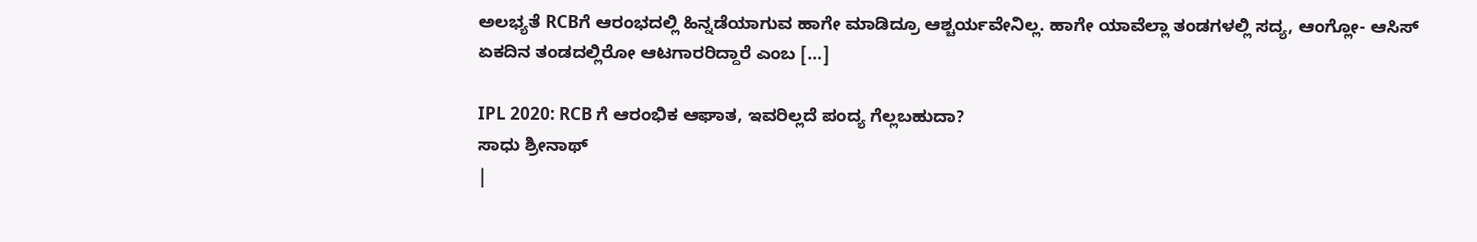ಅಲಭ್ಯತೆ RCBಗೆ ಆರಂಭದಲ್ಲಿ ಹಿನ್ನಡೆಯಾಗುವ ಹಾಗೇ ಮಾಡಿದ್ರೂ ಆಶ್ಚರ್ಯವೇನಿಲ್ಲ. ಹಾಗೇ ಯಾವೆಲ್ಲಾ ತಂಡಗಳಲ್ಲಿ ಸದ್ಯ, ಆಂಗ್ಲೋ- ಆಸಿಸ್ ಏಕದಿನ ತಂಡದಲ್ಲಿರೋ ಆಟಗಾರರಿದ್ದಾರೆ ಎಂಬ […]

IPL 2020: RCB ಗೆ ಆರಂಭಿಕ ಆಘಾತ, ಇವರಿಲ್ಲದೆ ಪಂದ್ಯ ಗೆಲ್ಲಬಹುದಾ?
ಸಾಧು ಶ್ರೀನಾಥ್
|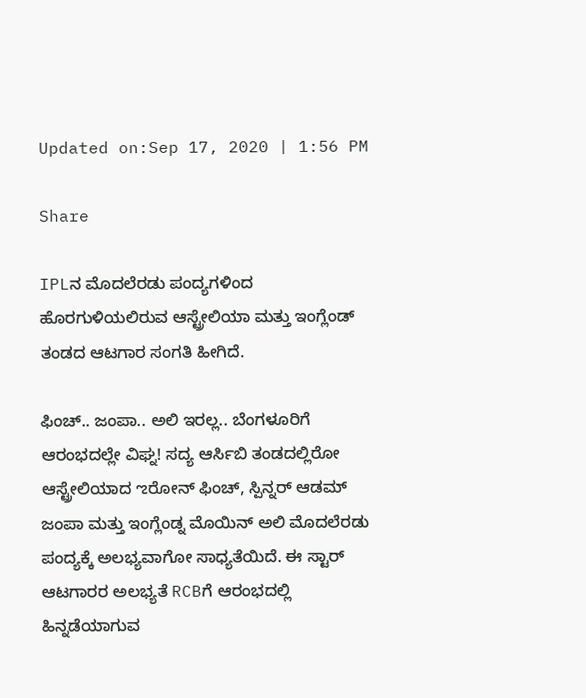Updated on:Sep 17, 2020 | 1:56 PM

Share

IPLನ ಮೊದಲೆರಡು ಪಂದ್ಯಗಳಿಂದ ಹೊರಗುಳಿಯಲಿರುವ ಆಸ್ಟ್ರೇಲಿಯಾ ಮತ್ತು ಇಂಗ್ಲೆಂಡ್ ತಂಡದ ಆಟಗಾರ ಸಂಗತಿ ಹೀಗಿದೆ.

ಫಿಂಚ್.. ಜಂಪಾ.. ಅಲಿ ಇರಲ್ಲ.. ಬೆಂಗಳೂರಿಗೆ ಆರಂಭದಲ್ಲೇ ವಿಘ್ನ! ಸದ್ಯ ಆರ್ಸಿಬಿ ತಂಡದಲ್ಲಿರೋ ಆಸ್ಟ್ರೇಲಿಯಾದ ಌರೋನ್ ಫಿಂಚ್, ಸ್ಪಿನ್ನರ್ ಆಡಮ್ ಜಂಪಾ ಮತ್ತು ಇಂಗ್ಲೆಂಡ್ನ ಮೊಯಿನ್ ಅಲಿ ಮೊದಲೆರಡು ಪಂದ್ಯಕ್ಕೆ ಅಲಭ್ಯವಾಗೋ ಸಾಧ್ಯತೆಯಿದೆ. ಈ ಸ್ಟಾರ್ ಆಟಗಾರರ ಅಲಭ್ಯತೆ RCBಗೆ ಆರಂಭದಲ್ಲಿ ಹಿನ್ನಡೆಯಾಗುವ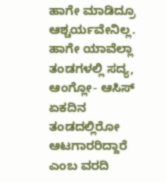ಹಾಗೇ ಮಾಡಿದ್ರೂ ಆಶ್ಚರ್ಯವೇನಿಲ್ಲ. ಹಾಗೇ ಯಾವೆಲ್ಲಾ ತಂಡಗಳಲ್ಲಿ ಸದ್ಯ, ಆಂಗ್ಲೋ- ಆಸಿಸ್ ಏಕದಿನ ತಂಡದಲ್ಲಿರೋ ಆಟಗಾರರಿದ್ದಾರೆ ಎಂಬ ವರದಿ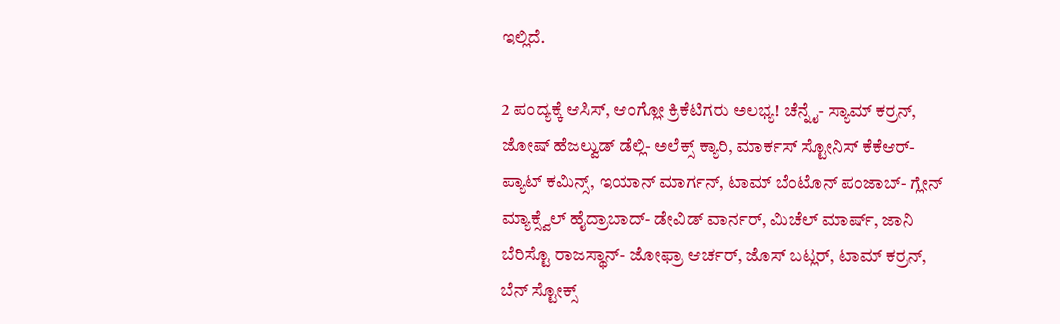ಇಲ್ಲಿದೆ.

2 ಪಂದ್ಯಕ್ಕೆ ಆಸಿಸ್, ಆಂಗ್ಲೋ ಕ್ರಿಕೆಟಿಗರು ಅಲಭ್ಯ! ಚೆನ್ನೈ- ಸ್ಯಾಮ್ ಕರ್ರನ್, ಜೋಷ್ ಹೆಜಲ್ವುಡ್ ಡೆಲ್ಲಿ- ಅಲೆಕ್ಸ್ ಕ್ಯಾರಿ, ಮಾರ್ಕಸ್ ಸ್ಟೋನಿಸ್ ಕೆಕೆಆರ್- ಪ್ಯಾಟ್ ಕಮಿನ್ಸ್, ಇಯಾನ್ ಮಾರ್ಗನ್, ಟಾಮ್ ಬೆಂಟೊನ್ ಪಂಜಾಬ್- ಗ್ಲೇನ್ ಮ್ಯಾಕ್ಸ್ವೆಲ್ ಹೈದ್ರಾಬಾದ್- ಡೇವಿಡ್ ವಾರ್ನರ್, ಮಿಚೆಲ್ ಮಾರ್ಷ್, ಜಾನಿ ಬೆರಿಸ್ಟೊ ರಾಜಸ್ಥಾನ್- ಜೋಫ್ರಾ ಆರ್ಚರ್, ಜೊಸ್ ಬಟ್ಲರ್, ಟಾಮ್ ಕರ್ರನ್, ಬೆನ್ ಸ್ಟೋಕ್ಸ್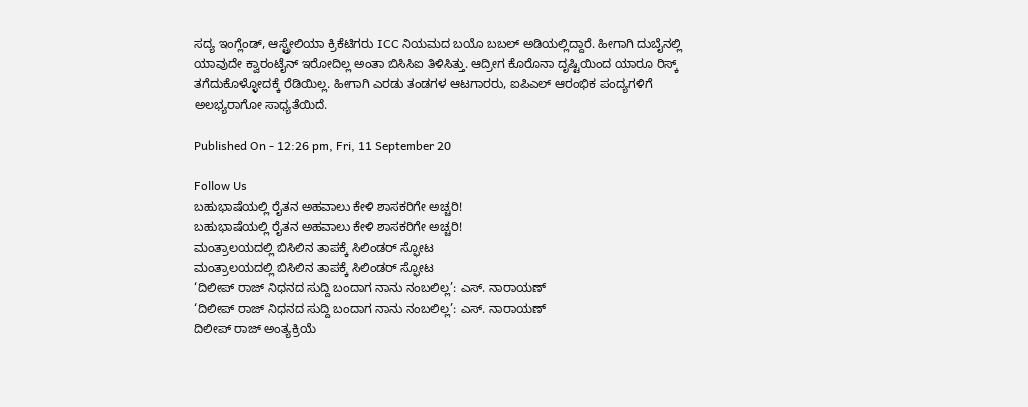ಸದ್ಯ ಇಂಗ್ಲೆಂಡ್, ಆಸ್ಟ್ರೇಲಿಯಾ ಕ್ರಿಕೆಟಿಗರು ICC ನಿಯಮದ ಬಯೊ ಬಬಲ್ ಅಡಿಯಲ್ಲಿದ್ದಾರೆ. ಹೀಗಾಗಿ ದುಬೈನಲ್ಲಿ ಯಾವುದೇ ಕ್ವಾರಂಟೈನ್ ಇರೋದಿಲ್ಲ ಅಂತಾ ಬಿಸಿಸಿಐ ತಿಳಿಸಿತ್ತು. ಆದ್ರೀಗ ಕೊರೊನಾ ದೃಷ್ಟಿಯಿಂದ ಯಾರೂ ರಿಸ್ಕ್ ತಗೆದುಕೊಳ್ಳೋದಕ್ಕೆ ರೆಡಿಯಿಲ್ಲ. ಹೀಗಾಗಿ ಎರಡು ತಂಡಗಳ ಆಟಗಾರರು, ಐಪಿಎಲ್ ಆರಂಭಿಕ ಪಂದ್ಯಗಳಿಗೆ ಅಲಭ್ಯರಾಗೋ ಸಾಧ್ಯತೆಯಿದೆ.

Published On - 12:26 pm, Fri, 11 September 20

Follow Us
ಬಹುಭಾಷೆಯಲ್ಲಿ ರೈತನ ಅಹವಾಲು ಕೇಳಿ ಶಾಸಕರಿಗೇ ಅಚ್ಚರಿ!
ಬಹುಭಾಷೆಯಲ್ಲಿ ರೈತನ ಅಹವಾಲು ಕೇಳಿ ಶಾಸಕರಿಗೇ ಅಚ್ಚರಿ!
ಮಂತ್ರಾಲಯದಲ್ಲಿ ಬಿಸಿಲಿನ ತಾಪಕ್ಕೆ ಸಿಲಿಂಡರ್ ಸ್ಫೋಟ
ಮಂತ್ರಾಲಯದಲ್ಲಿ ಬಿಸಿಲಿನ ತಾಪಕ್ಕೆ ಸಿಲಿಂಡರ್ ಸ್ಫೋಟ
‘ದಿಲೀಪ್ ರಾಜ್ ನಿಧನದ ಸುದ್ದಿ ಬಂದಾಗ ನಾನು ನಂಬಲಿಲ್ಲ’: ಎಸ್. ನಾರಾಯಣ್
‘ದಿಲೀಪ್ ರಾಜ್ ನಿಧನದ ಸುದ್ದಿ ಬಂದಾಗ ನಾನು ನಂಬಲಿಲ್ಲ’: ಎಸ್. ನಾರಾಯಣ್
ದಿಲೀಪ್ ರಾಜ್ ಅಂತ್ಯಕ್ರಿಯೆ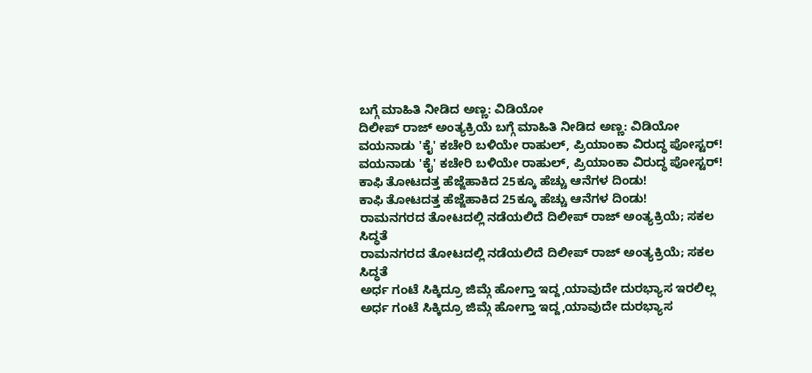ಬಗ್ಗೆ ಮಾಹಿತಿ ನೀಡಿದ ಅಣ್ಣ: ವಿಡಿಯೋ
ದಿಲೀಪ್ ರಾಜ್ ಅಂತ್ಯಕ್ರಿಯೆ ಬಗ್ಗೆ ಮಾಹಿತಿ ನೀಡಿದ ಅಣ್ಣ: ವಿಡಿಯೋ
ವಯನಾಡು 'ಕೈ' ಕಚೇರಿ ಬಳಿಯೇ ರಾಹುಲ್, ಪ್ರಿಯಾಂಕಾ ವಿರುದ್ಧ ಪೋಸ್ಟರ್!
ವಯನಾಡು 'ಕೈ' ಕಚೇರಿ ಬಳಿಯೇ ರಾಹುಲ್, ಪ್ರಿಯಾಂಕಾ ವಿರುದ್ಧ ಪೋಸ್ಟರ್!
ಕಾಫಿ ತೋಟದತ್ತ ಹೆಜ್ಜೆಹಾಕಿದ 25ಕ್ಕೂ ಹೆಚ್ಚು ಆನೆಗಳ ದಿಂಡು!
ಕಾಫಿ ತೋಟದತ್ತ ಹೆಜ್ಜೆಹಾಕಿದ 25ಕ್ಕೂ ಹೆಚ್ಚು ಆನೆಗಳ ದಿಂಡು!
ರಾಮನಗರದ ತೋಟದಲ್ಲಿ ನಡೆಯಲಿದೆ ದಿಲೀಪ್ ರಾಜ್ ಅಂತ್ಯಕ್ರಿಯೆ; ಸಕಲ ಸಿದ್ಧತೆ
ರಾಮನಗರದ ತೋಟದಲ್ಲಿ ನಡೆಯಲಿದೆ ದಿಲೀಪ್ ರಾಜ್ ಅಂತ್ಯಕ್ರಿಯೆ; ಸಕಲ ಸಿದ್ಧತೆ
ಅರ್ಧ ಗಂಟೆ ಸಿಕ್ಕಿದ್ರೂ ಜಿಮ್ಗೆ ಹೋಗ್ತಾ ಇದ್ದ,ಯಾವುದೇ ದುರಭ್ಯಾಸ ಇರಲಿಲ್ಲ
ಅರ್ಧ ಗಂಟೆ ಸಿಕ್ಕಿದ್ರೂ ಜಿಮ್ಗೆ ಹೋಗ್ತಾ ಇದ್ದ,ಯಾವುದೇ ದುರಭ್ಯಾಸ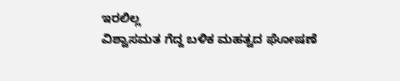ಇರಲಿಲ್ಲ
ವಿಶ್ವಾಸಮತ ಗೆದ್ದ ಬಳಿಕ ಮಹತ್ವದ ಘೋಷಣೆ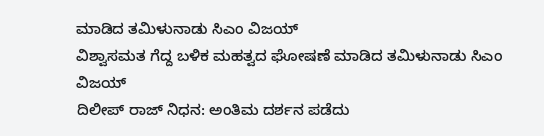ಮಾಡಿದ ತಮಿಳುನಾಡು ಸಿಎಂ ವಿಜಯ್
ವಿಶ್ವಾಸಮತ ಗೆದ್ದ ಬಳಿಕ ಮಹತ್ವದ ಘೋಷಣೆ ಮಾಡಿದ ತಮಿಳುನಾಡು ಸಿಎಂ ವಿಜಯ್
ದಿಲೀಪ್ ರಾಜ್ ನಿಧನ: ಅಂತಿಮ ದರ್ಶನ ಪಡೆದು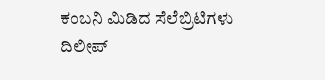ಕಂಬನಿ ಮಿಡಿದ ಸೆಲೆಬ್ರಿಟಿಗಳು
ದಿಲೀಪ್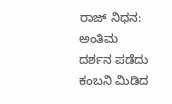ರಾಜ್ ನಿಧನ: ಅಂತಿಮ ದರ್ಶನ ಪಡೆದು ಕಂಬನಿ ಮಿಡಿದ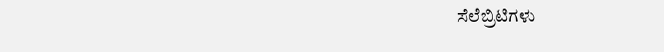ಸೆಲೆಬ್ರಿಟಿಗಳು